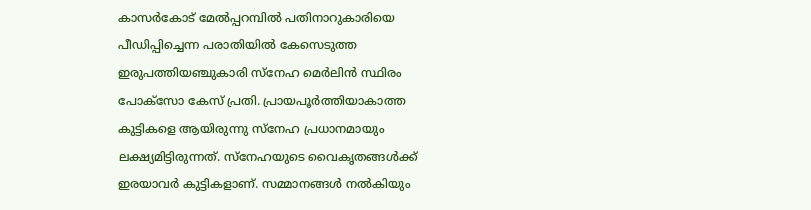കാസർകോട് മേൽപ്പറമ്പിൽ പതിനാറുകാരിയെ പീഡിപ്പിച്ചെന്ന പരാതിയിൽ കേസെടുത്ത ഇരുപത്തിയഞ്ചുകാരി സ്നേഹ മെർലിൻ സ്ഥിരം പോക്സോ കേസ് പ്രതി. പ്രായപൂർത്തിയാകാത്ത കുട്ടികളെ ആയിരുന്നു സ്നേഹ പ്രധാനമായും ലക്ഷ്യമിട്ടിരുന്നത്. സ്നേഹയുടെ വൈകൃതങ്ങൾക്ക് ഇരയാവർ കുട്ടികളാണ്. സമ്മാനങ്ങൾ നൽകിയും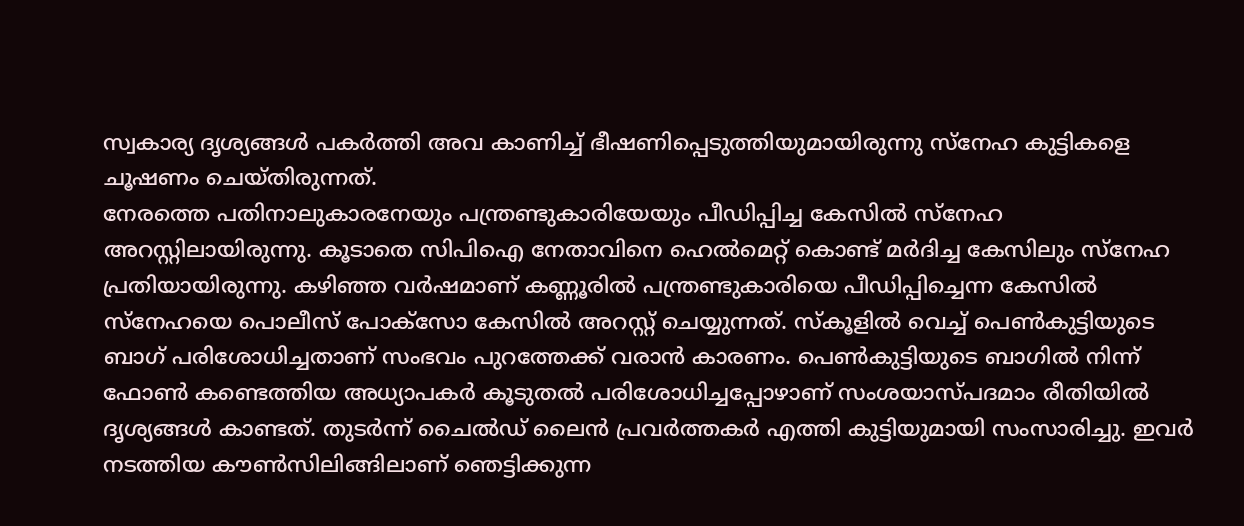സ്വകാര്യ ദൃശ്യങ്ങൾ പകർത്തി അവ കാണിച്ച് ഭീഷണിപ്പെടുത്തിയുമായിരുന്നു സ്നേഹ കുട്ടികളെ ചൂഷണം ചെയ്തിരുന്നത്.
നേരത്തെ പതിനാലുകാരനേയും പന്ത്രണ്ടുകാരിയേയും പീഡിപ്പിച്ച കേസിൽ സ്നേഹ അറസ്റ്റിലായിരുന്നു. കൂടാതെ സിപിഐ നേതാവിനെ ഹെൽമെറ്റ് കൊണ്ട് മർദിച്ച കേസിലും സ്നേഹ പ്രതിയായിരുന്നു. കഴിഞ്ഞ വർഷമാണ് കണ്ണൂരിൽ പന്ത്രണ്ടുകാരിയെ പീഡിപ്പിച്ചെന്ന കേസിൽ സ്നേഹയെ പൊലീസ് പോക്സോ കേസിൽ അറസ്റ്റ് ചെയ്യുന്നത്. സ്കൂളിൽ വെച്ച് പെൺകുട്ടിയുടെ ബാഗ് പരിശോധിച്ചതാണ് സംഭവം പുറത്തേക്ക് വരാൻ കാരണം. പെൺകുട്ടിയുടെ ബാഗിൽ നിന്ന് ഫോൺ കണ്ടെത്തിയ അധ്യാപകർ കൂടുതൽ പരിശോധിച്ചപ്പോഴാണ് സംശയാസ്പദമാം രീതിയിൽ ദൃശ്യങ്ങൾ കാണ്ടത്. തുടർന്ന് ചൈൽഡ് ലൈൻ പ്രവർത്തകർ എത്തി കുട്ടിയുമായി സംസാരിച്ചു. ഇവർ നടത്തിയ കൗൺസിലിങ്ങിലാണ് ഞെട്ടിക്കുന്ന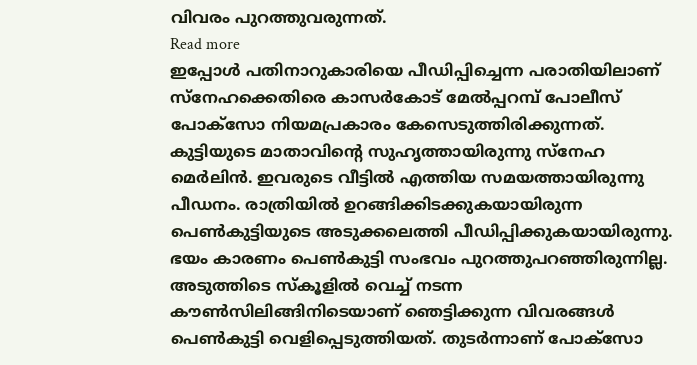വിവരം പുറത്തുവരുന്നത്.
Read more
ഇപ്പോൾ പതിനാറുകാരിയെ പീഡിപ്പിച്ചെന്ന പരാതിയിലാണ് സ്നേഹക്കെതിരെ കാസർകോട് മേൽപ്പറമ്പ് പോലീസ് പോക്സോ നിയമപ്രകാരം കേസെടുത്തിരിക്കുന്നത്. കുട്ടിയുടെ മാതാവിൻ്റെ സുഹൃത്തായിരുന്നു സ്നേഹ മെർലിൻ. ഇവരുടെ വീട്ടിൽ എത്തിയ സമയത്തായിരുന്നു പീഡനം. രാത്രിയിൽ ഉറങ്ങിക്കിടക്കുകയായിരുന്ന പെൺകുട്ടിയുടെ അടുക്കലെത്തി പീഡിപ്പിക്കുകയായിരുന്നു. ഭയം കാരണം പെൺകുട്ടി സംഭവം പുറത്തുപറഞ്ഞിരുന്നില്ല. അടുത്തിടെ സ്കൂളിൽ വെച്ച് നടന്ന കൗൺസിലിങ്ങിനിടെയാണ് ഞെട്ടിക്കുന്ന വിവരങ്ങൾ പെൺകുട്ടി വെളിപ്പെടുത്തിയത്. തുടർന്നാണ് പോക്സോ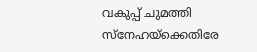വകുപ്പ് ചുമത്തി സ്നേഹയ്ക്കെതിരേ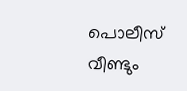പൊലീസ് വീണ്ടും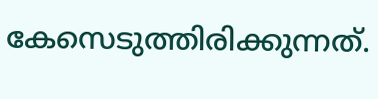കേസെടുത്തിരിക്കുന്നത്.